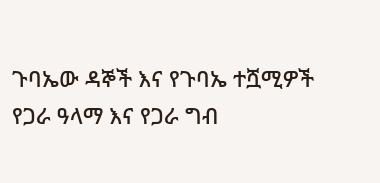ጉባኤው ዳኞች እና የጉባኤ ተሿሚዎች የጋራ ዓላማ እና የጋራ ግብ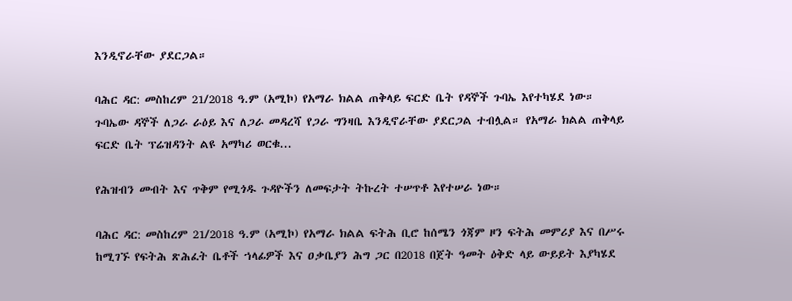እንዲኖራቸው ያደርጋል።

ባሕር ዳር: መስከረም 21/2018 ዓ.ም (አሚኮ) የአማራ ክልል ጠቅላይ ፍርድ ቤት የዳኞች ጉባኤ እየተካሄደ ነው። ጉባኤው ዳኞች ለጋራ ራዕይ እና ለጋራ መዳረሻ የጋራ ግንዛቤ እንዲኖራቸው ያደርጋል ተብሏል። የአማራ ክልል ጠቅላይ ፍርድ ቤት ፕሬዝዳንት ልዩ አማካሪ ወርቁ...

የሕዝብን መብት እና ጥቅም የሚጎዱ ጉዳዮችን ለመፍታት ትኩረት ተሠጥቶ እየተሠራ ነው።

ባሕር ዳር: መስከረም 21/2018 ዓ.ም (አሚኮ) የአማራ ክልል ፍትሕ ቢሮ ከሰሜን ጎጃም ዞን ፍትሕ መምሪያ እና በሥሩ ከሚገኙ የፍትሕ ጽሕፈት ቤቶች ኀላፊዎች እና ዐቃቤያን ሕግ ጋር በ2018 በጀት ዓመት ዕቅድ ላይ ውይይት እያካሄደ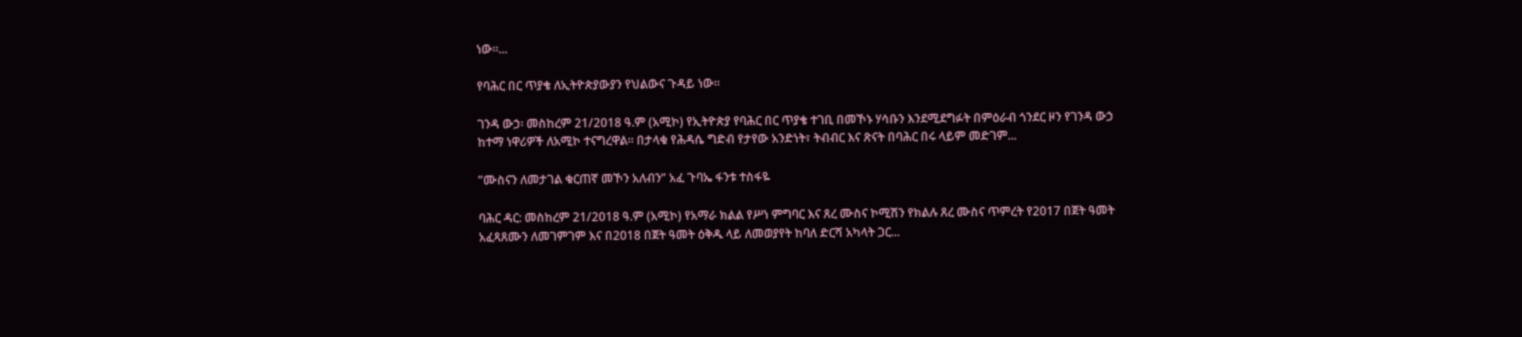ነው።...

የባሕር በር ጥያቄ ለኢትዮጵያውያን የህልውና ጉዳይ ነው።

ገንዳ ውኃ፡ መስከረም 21/2018 ዓ.ም (አሚኮ) የኢትዮጵያ የባሕር በር ጥያቄ ተገቢ በመኾኑ ሃሳቡን እንደሚደግፉት በምዕራብ ጎንደር ዞን የገንዳ ውኃ ከተማ ነዋሪዎች ለአሚኮ ተናግረዋል። በታላቁ የሕዳሴ ግድብ የታየው አንድነት፣ ትብብር እና ጽናት በባሕር በሩ ላይም መድገም...

”ሙስናን ለመታገል ቁርጠኛ መኾን አለብን” አፈ ጉባኤ ፋንቱ ተስፋዬ

ባሕር ዳር: መስከረም 21/2018 ዓ.ም (አሚኮ) የአማራ ክልል የሥነ ምግባር እና ጸረ ሙስና ኮሚሽን የክልሉ ጸረ ሙስና ጥምረት የ2017 በጀት ዓመት አፈጻጸሙን ለመገምገም እና በ2018 በጀት ዓመት ዕቅዱ ላይ ለመወያየት ከባለ ድርሻ አካላት ጋር...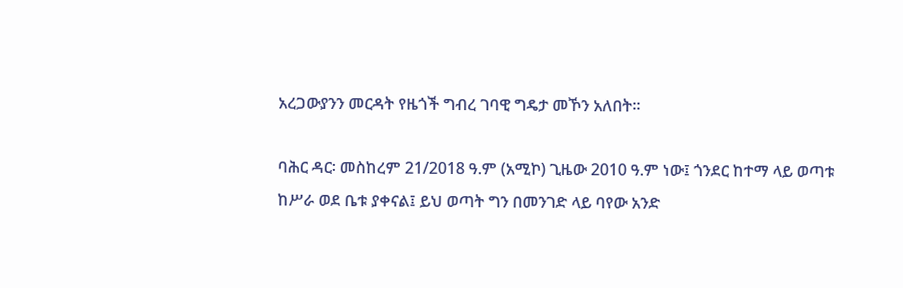አረጋውያንን መርዳት የዜጎች ግብረ ገባዊ ግዴታ መኾን አለበት።

ባሕር ዳር፡ መስከረም 21/2018 ዓ.ም (አሚኮ) ጊዜው 2010 ዓ.ም ነው፤ ጎንደር ከተማ ላይ ወጣቱ ከሥራ ወደ ቤቱ ያቀናል፤ ይህ ወጣት ግን በመንገድ ላይ ባየው አንድ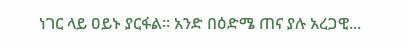ነገር ላይ ዐይኑ ያርፋል። አንድ በዕድሜ ጠና ያሉ አረጋዊ...